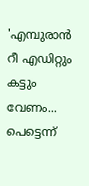'എമ്പുരാന്‍ റീ എഡിറ്റും കട്ടും വേണം... പെട്ടെന്ന്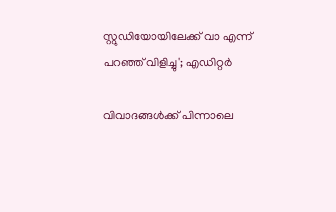സ്റ്റുഡിയോയിലേക്ക് വാ എന്ന് പറഞ്ഞ് വിളിച്ചു'; എഡിറ്റര്‍

വിവാദങ്ങള്‍ക്ക് പിന്നാലെ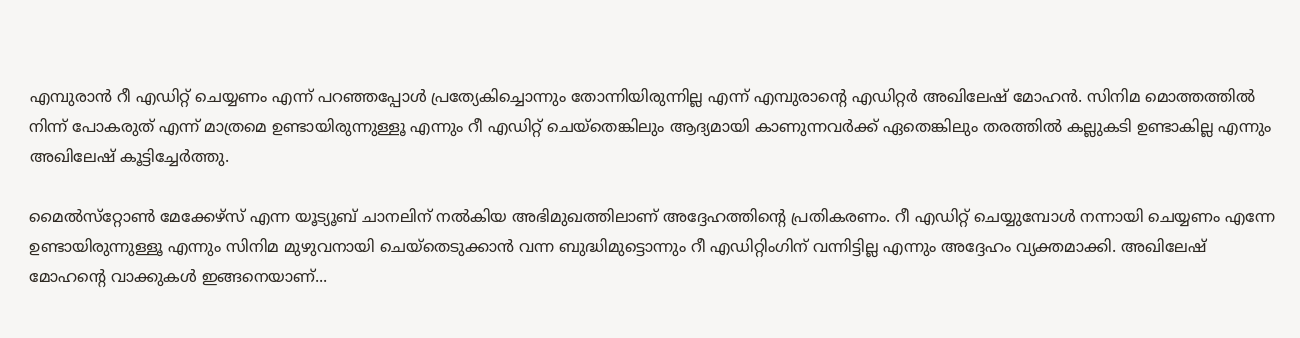എമ്പുരാന്‍ റീ എഡിറ്റ് ചെയ്യണം എന്ന് പറഞ്ഞപ്പോള്‍ പ്രത്യേകിച്ചൊന്നും തോന്നിയിരുന്നില്ല എന്ന് എമ്പുരാന്റെ എഡിറ്റര്‍ അഖിലേഷ് മോഹന്‍. സിനിമ മൊത്തത്തില്‍ നിന്ന് പോകരുത് എന്ന് മാത്രമെ ഉണ്ടായിരുന്നുള്ളൂ എന്നും റീ എഡിറ്റ് ചെയ്‌തെങ്കിലും ആദ്യമായി കാണുന്നവര്‍ക്ക് ഏതെങ്കിലും തരത്തില്‍ കല്ലുകടി ഉണ്ടാകില്ല എന്നും അഖിലേഷ് കൂട്ടിച്ചേര്‍ത്തു.

മൈല്‍സ്‌റ്റോണ്‍ മേക്കേഴ്‌സ് എന്ന യൂട്യൂബ് ചാനലിന് നല്‍കിയ അഭിമുഖത്തിലാണ് അദ്ദേഹത്തിന്റെ പ്രതികരണം. റീ എഡിറ്റ് ചെയ്യുമ്പോള്‍ നന്നായി ചെയ്യണം എന്നേ ഉണ്ടായിരുന്നുള്ളൂ എന്നും സിനിമ മുഴുവനായി ചെയ്‌തെടുക്കാന്‍ വന്ന ബുദ്ധിമുട്ടൊന്നും റീ എഡിറ്റിംഗിന് വന്നിട്ടില്ല എന്നും അദ്ദേഹം വ്യക്തമാക്കി. അഖിലേഷ് മോഹന്റെ വാക്കുകള്‍ ഇങ്ങനെയാണ്...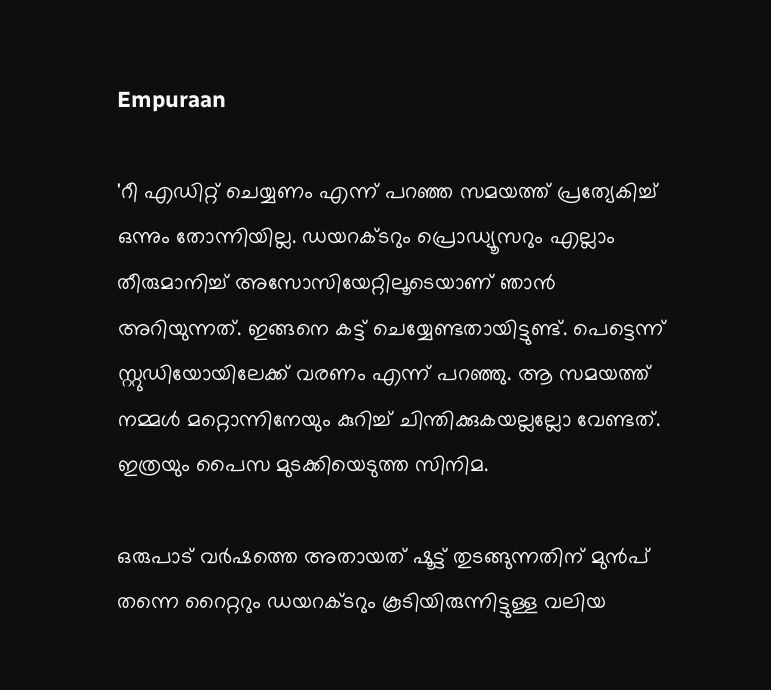Empuraan

'റീ എഡിറ്റ് ചെയ്യണം എന്ന് പറഞ്ഞ സമയത്ത് പ്രത്യേകിച്ച് ഒന്നും തോന്നിയില്ല. ഡയറക്ടറും പ്രൊഡ്യൂസറും എല്ലാം തീരുമാനിച്ച് അസോസിയേറ്റിലൂടെയാണ് ഞാന്‍ അറിയുന്നത്. ഇങ്ങനെ കട്ട് ചെയ്യേണ്ടതായിട്ടുണ്ട്. പെട്ടെന്ന് സ്റ്റുഡിയോയിലേക്ക് വരണം എന്ന് പറഞ്ഞു. ആ സമയത്ത് നമ്മള്‍ മറ്റൊന്നിനേയും കുറിച്ച് ചിന്തിക്കുകയല്ലല്ലോ വേണ്ടത്. ഇത്രയും പൈസ മുടക്കിയെടുത്ത സിനിമ.

ഒരുപാട് വര്‍ഷത്തെ അതായത് ഷൂട്ട് തുടങ്ങുന്നതിന് മുന്‍പ് തന്നെ റൈറ്ററും ഡയറക്ടറും കൂടിയിരുന്നിട്ടുള്ള വലിയ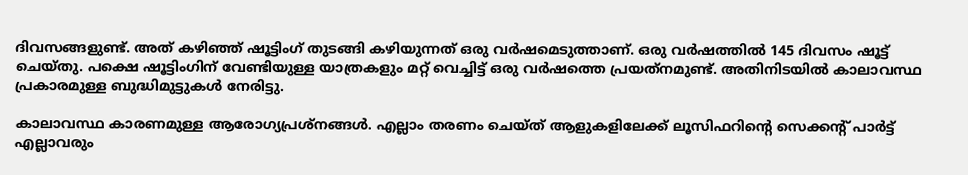ദിവസങ്ങളുണ്ട്. അത് കഴിഞ്ഞ് ഷൂട്ടിംഗ് തുടങ്ങി കഴിയുന്നത് ഒരു വര്‍ഷമെടുത്താണ്. ഒരു വര്‍ഷത്തില്‍ 145 ദിവസം ഷൂട്ട് ചെയ്തു. പക്ഷെ ഷൂട്ടിംഗിന് വേണ്ടിയുള്ള യാത്രകളും മറ്റ് വെച്ചിട്ട് ഒരു വര്‍ഷത്തെ പ്രയത്‌നമുണ്ട്. അതിനിടയില്‍ കാലാവസ്ഥ പ്രകാരമുള്ള ബുദ്ധിമുട്ടുകള്‍ നേരിട്ടു.

കാലാവസ്ഥ കാരണമുള്ള ആരോഗ്യപ്രശ്‌നങ്ങള്‍. എല്ലാം തരണം ചെയ്ത് ആളുകളിലേക്ക് ലൂസിഫറിന്റെ സെക്കന്റ് പാര്‍ട്ട് എല്ലാവരും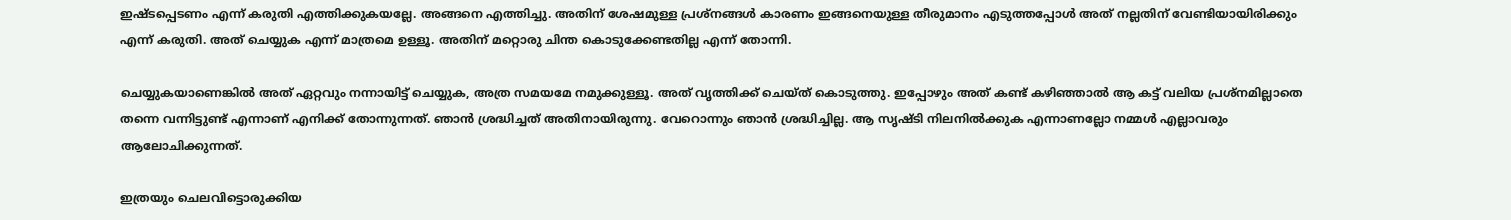ഇഷ്ടപ്പെടണം എന്ന് കരുതി എത്തിക്കുകയല്ലേ. അങ്ങനെ എത്തിച്ചു. അതിന് ശേഷമുള്ള പ്രശ്‌നങ്ങള്‍ കാരണം ഇങ്ങനെയുള്ള തീരുമാനം എടുത്തപ്പോള്‍ അത് നല്ലതിന് വേണ്ടിയായിരിക്കും എന്ന് കരുതി. അത് ചെയ്യുക എന്ന് മാത്രമെ ഉള്ളൂ. അതിന് മറ്റൊരു ചിന്ത കൊടുക്കേണ്ടതില്ല എന്ന് തോന്നി.

ചെയ്യുകയാണെങ്കില്‍ അത് ഏറ്റവും നന്നായിട്ട് ചെയ്യുക, അത്ര സമയമേ നമുക്കുള്ളൂ. അത് വൃത്തിക്ക് ചെയ്ത് കൊടുത്തു. ഇപ്പോഴും അത് കണ്ട് കഴിഞ്ഞാല്‍ ആ കട്ട് വലിയ പ്രശ്‌നമില്ലാതെ തന്നെ വന്നിട്ടുണ്ട് എന്നാണ് എനിക്ക് തോന്നുന്നത്. ഞാന്‍ ശ്രദ്ധിച്ചത് അതിനായിരുന്നു. വേറൊന്നും ഞാന്‍ ശ്രദ്ധിച്ചില്ല. ആ സൃഷ്ടി നിലനില്‍ക്കുക എന്നാണല്ലോ നമ്മള്‍ എല്ലാവരും ആലോചിക്കുന്നത്.

ഇത്രയും ചെലവിട്ടൊരുക്കിയ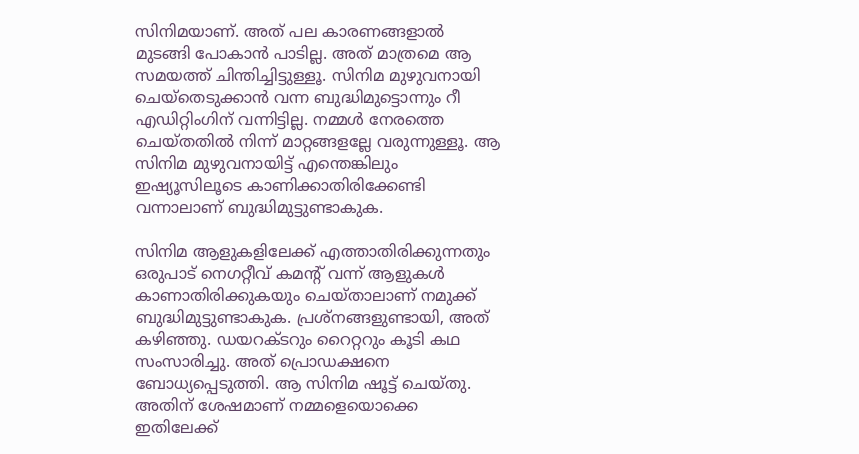സിനിമയാണ്. അത് പല കാരണങ്ങളാല്‍ മുടങ്ങി പോകാന്‍ പാടില്ല. അത് മാത്രമെ ആ സമയത്ത് ചിന്തിച്ചിട്ടുള്ളൂ. സിനിമ മുഴുവനായി ചെയ്‌തെടുക്കാന്‍ വന്ന ബുദ്ധിമുട്ടൊന്നും റീ എഡിറ്റിംഗിന് വന്നിട്ടില്ല. നമ്മള്‍ നേരത്തെ ചെയ്തതില്‍ നിന്ന് മാറ്റങ്ങളല്ലേ വരുന്നുള്ളൂ. ആ സിനിമ മുഴുവനായിട്ട് എന്തെങ്കിലും ഇഷ്യൂസിലൂടെ കാണിക്കാതിരിക്കേണ്ടി വന്നാലാണ് ബുദ്ധിമുട്ടുണ്ടാകുക.

സിനിമ ആളുകളിലേക്ക് എത്താതിരിക്കുന്നതും ഒരുപാട് നെഗറ്റീവ് കമന്റ് വന്ന് ആളുകള്‍ കാണാതിരിക്കുകയും ചെയ്താലാണ് നമുക്ക് ബുദ്ധിമുട്ടുണ്ടാകുക. പ്രശ്‌നങ്ങളുണ്ടായി, അത് കഴിഞ്ഞു. ഡയറക്ടറും റൈറ്ററും കൂടി കഥ സംസാരിച്ചു. അത് പ്രൊഡക്ഷനെ ബോധ്യപ്പെടുത്തി. ആ സിനിമ ഷൂട്ട് ചെയ്തു. അതിന് ശേഷമാണ് നമ്മളെയൊക്കെ ഇതിലേക്ക്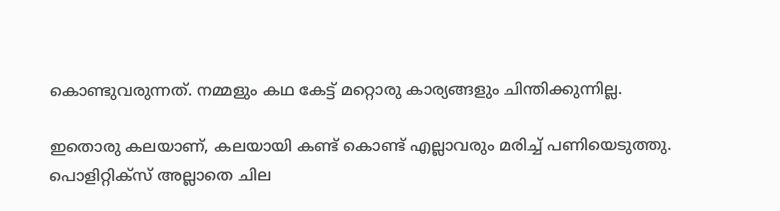കൊണ്ടുവരുന്നത്. നമ്മളും കഥ കേട്ട് മറ്റൊരു കാര്യങ്ങളും ചിന്തിക്കുന്നില്ല.

ഇതൊരു കലയാണ്, കലയായി കണ്ട് കൊണ്ട് എല്ലാവരും മരിച്ച് പണിയെടുത്തു. പൊളിറ്റിക്‌സ് അല്ലാതെ ചില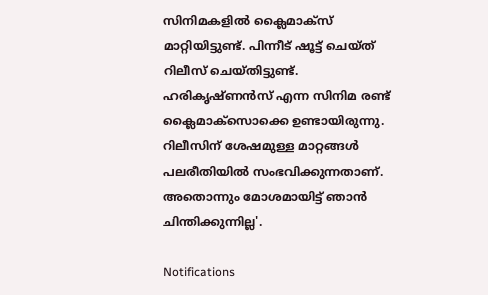സിനിമകളില്‍ ക്ലൈമാക്‌സ് മാറ്റിയിട്ടുണ്ട്. പിന്നീട് ഷൂട്ട് ചെയ്ത് റിലീസ് ചെയ്തിട്ടുണ്ട്. ഹരികൃഷ്ണന്‍സ് എന്ന സിനിമ രണ്ട് ക്ലൈമാക്‌സൊക്കെ ഉണ്ടായിരുന്നു. റിലീസിന് ശേഷമുള്ള മാറ്റങ്ങള്‍ പലരീതിയില്‍ സംഭവിക്കുന്നതാണ്. അതൊന്നും മോശമായിട്ട് ഞാന്‍ ചിന്തിക്കുന്നില്ല'.

Notifications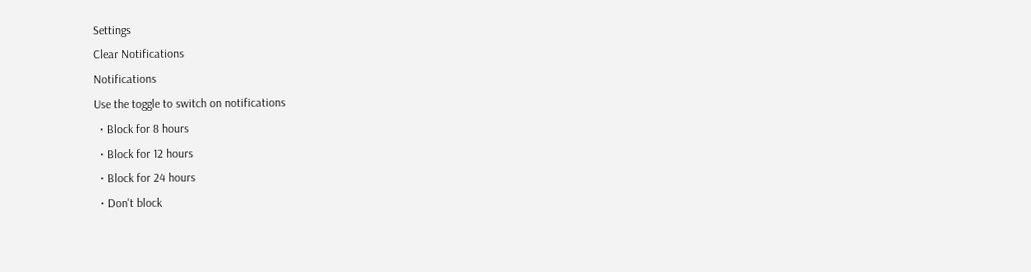Settings
Clear Notifications
Notifications
Use the toggle to switch on notifications
  • Block for 8 hours
  • Block for 12 hours
  • Block for 24 hours
  • Don't block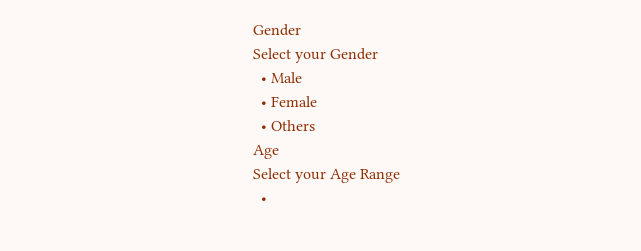Gender
Select your Gender
  • Male
  • Female
  • Others
Age
Select your Age Range
  •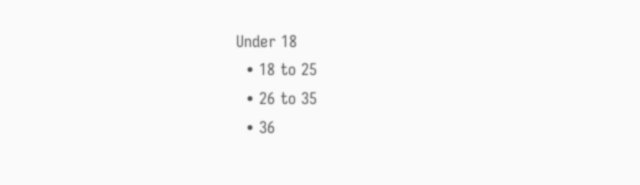Under 18
  • 18 to 25
  • 26 to 35
  • 36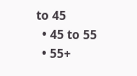to 45
  • 45 to 55
  • 55+